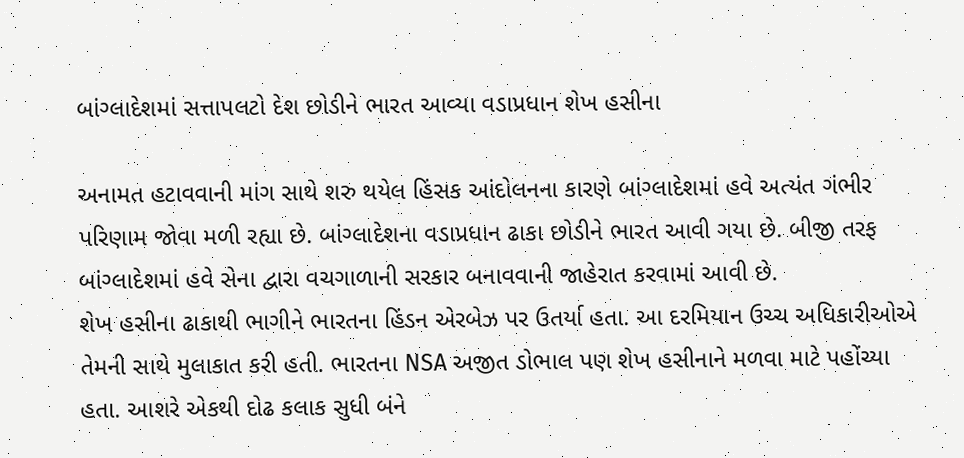બાંગ્લાદેશમાં સત્તાપલટો દેશ છોડીને ભારત આવ્યા વડાપ્રધાન શેખ હસીના

અનામત હટાવવાની માંગ સાથે શરુ થયેલ હિંસક આંદોલનના કારણે બાંગ્લાદેશમાં હવે અત્યંત ગંભીર પરિણામ જોવા મળી રહ્યા છે. બાંગ્લાદેશના વડાપ્રધાન ઢાકા છોડીને ભારત આવી ગયા છે. બીજી તરફ બાંગ્લાદેશમાં હવે સેના દ્વારા વચગાળાની સરકાર બનાવવાની જાહેરાત કરવામાં આવી છે.
શેખ હસીના ઢાકાથી ભાગીને ભારતના હિંડન એરબેઝ પર ઉતર્યા હતા. આ દરમિયાન ઉચ્ચ અધિકારીઓએ તેમની સાથે મુલાકાત કરી હતી. ભારતના NSA અજીત ડોભાલ પણ શેખ હસીનાને મળવા માટે પહોંચ્યા હતા. આશરે એકથી દોઢ કલાક સુધી બંને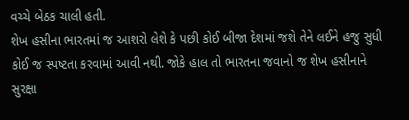વચ્ચે બેઠક ચાલી હતી.
શેખ હસીના ભારતમાં જ આશરો લેશે કે પછી કોઈ બીજા દેશમાં જશે તેને લઈને હજુ સુધી કોઈ જ સ્પષ્ટતા કરવામાં આવી નથી. જોકે હાલ તો ભારતના જવાનો જ શેખ હસીનાને સુરક્ષા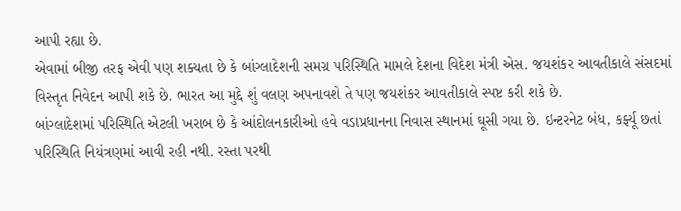આપી રહ્યા છે.
એવામાં બીજી તરફ એવી પણ શક્યતા છે કે બાંગ્લાદેશની સમગ્ર પરિસ્થિતિ મામલે દેશના વિદેશ મંત્રી એસ. જયશંકર આવતીકાલે સંસદમાં વિસ્તૃત નિવેદન આપી શકે છે. ભારત આ મુદ્દે શું વલણ અપનાવશે તે પણ જયશંકર આવતીકાલે સ્પષ્ટ કરી શકે છે.
બાંગ્લાદેશમાં પરિસ્થિતિ એટલી ખરાબ છે કે આંદોલનકારીઓ હવે વડાપ્રધાનના નિવાસ સ્થાનમાં ઘૂસી ગયા છે. ઇન્ટરનેટ બંધ, કર્ફ્યૂ છતાં પરિસ્થિતિ નિયંત્રણમાં આવી રહી નથી. રસ્તા પરથી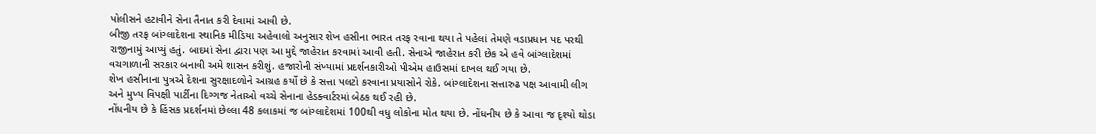પોલીસને હટાવીને સેના તૈનાત કરી દેવામાં આવી છે.
બીજી તરફ બાંગ્લાદેશના સ્થાનિક મીડિયા અહેવાલો અનુસાર શેખ હસીના ભારત તરફ રવાના થયા તે પહેલાં તેમણે વડાપ્રધાન પદ પરથી રાજીનામું આપ્યું હતું. બાદમાં સેના દ્વારા પણ આ મુદ્દે જાહેરાત કરવામાં આવી હતી. સેનાએ જાહેરાત કરી છેક એ હવે બાંગ્લાદેશમાં વચગાળાની સરકાર બનાવી અમે શાસન કરીશું. હજારોની સંખ્યામાં પ્રદર્શનકારીઓ પીએમ હાઉસમાં દાખલ થઈ ગયા છે.
શેખ હસીનાના પુત્રએ દેશના સુરક્ષાદળોને આગ્રહ કર્યો છે કે સત્તા પલટો કરવાના પ્રયાસોને રોકે. બાંગ્લાદેશના સત્તારુઢ પક્ષ આવામી લીગ અને મુખ્ય વિપક્ષી પાર્ટીના દિગ્ગજ નેતાઓ વચ્ચે સેનાના હેડક્વાર્ટરમાં બેઠક થઈ રહી છે.
નોંધનીય છે કે હિંસક પ્રદર્શનમાં છેલ્લા 48 કલાકમાં જ બાંગ્લાદેશમાં 100થી વધુ લોકોના મોત થયા છે. નોંધનીય છે કે આવા જ દૃશ્યો થોડા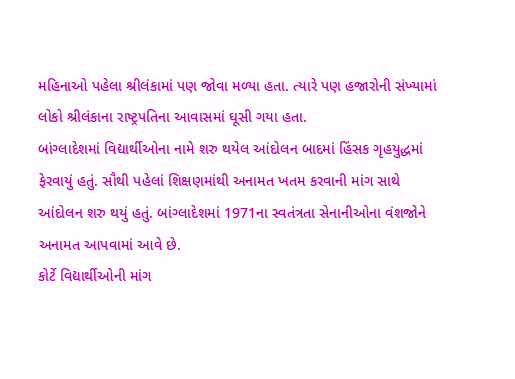મહિનાઓ પહેલા શ્રીલંકામાં પણ જોવા મળ્યા હતા. ત્યારે પણ હજારોની સંખ્યામાં લોકો શ્રીલંકાના રાષ્ટ્રપતિના આવાસમાં ઘૂસી ગયા હતા.
બાંગ્લાદેશમાં વિદ્યાર્થીઓના નામે શરુ થયેલ આંદોલન બાદમાં હિંસક ગૃહયુદ્ધમાં ફેરવાયું હતું. સૌથી પહેલાં શિક્ષણમાંથી અનામત ખતમ કરવાની માંગ સાથે આંદોલન શરુ થયું હતું. બાંગ્લાદેશમાં 1971ના સ્વતંત્રતા સેનાનીઓના વંશજોને અનામત આપવામાં આવે છે.
કોર્ટે વિદ્યાર્થીઓની માંગ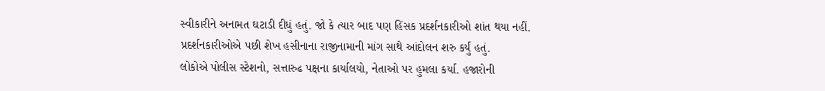સ્વીકારીને અનામત ઘટાડી દીધું હતું. જો કે ત્યાર બાદ પણ હિંસક પ્રદર્શનકારીઓ શાંત થયા નહીં. પ્રદર્શનકારીઓએ પછી શેખ હસીનાના રાજીનામાની માંગ સાથે આંદોલન શરુ કર્યું હતું.
લોકોએ પોલીસ સ્ટેશનો, સત્તારુઢ પક્ષના કાર્યાલયો, નેતાઓ પર હુમલા કર્યા. હજારોની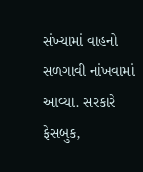સંખ્યામાં વાહનો સળગાવી નાંખવામાં આવ્યા. સરકારે ફેસબુક,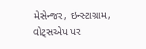મેસેન્જર, ઇન્સ્ટાગ્રામ, વોટ્સએપ પર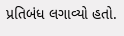પ્રતિબંધ લગાવ્યો હતો.